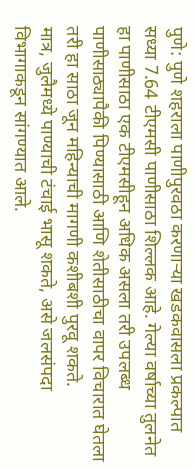पुणे: पुणे शहराला पाणीपुरवठा करणाऱ्या खडकवासला प्रकल्पात सध्या 7.64 टीएमसी पाणीसाठा शिल्लक आहे. गेल्या वर्षाच्या तुलनेत हा पाणीसाठा एक टीएमसीहून अधिक असला तरी उपलब्ध पाणीसाठ्यापैकी पिण्यासाठी आणि शेतीसाठीचा वापर विचारात घेतला तरी हा साठा जून महिन्याची मागणी कशीबशी पुरवू शकते.
मात्र, जुलैमध्ये पाण्याची टंचाई भासू शकते, असे जलसंपदा विभागाकडून सांगण्यात आले.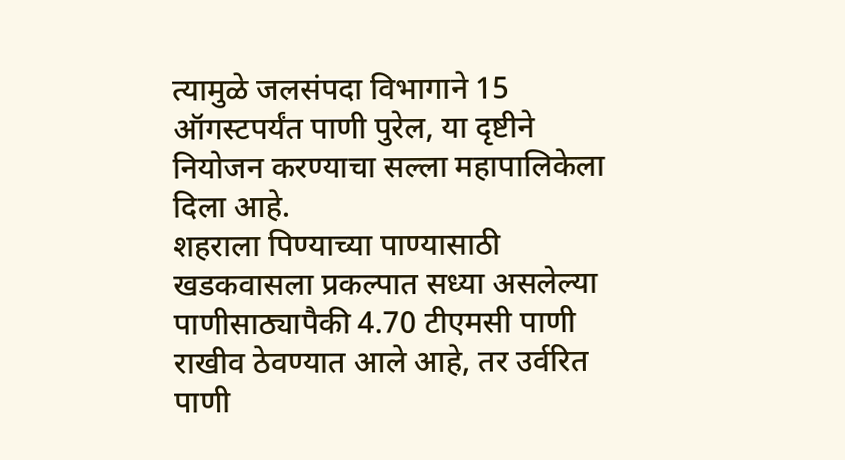त्यामुळे जलसंपदा विभागाने 15 ऑगस्टपर्यंत पाणी पुरेल, या दृष्टीने नियोजन करण्याचा सल्ला महापालिकेला दिला आहे.
शहराला पिण्याच्या पाण्यासाठी खडकवासला प्रकल्पात सध्या असलेल्या पाणीसाठ्यापैकी 4.70 टीएमसी पाणी राखीव ठेवण्यात आले आहे, तर उर्वरित पाणी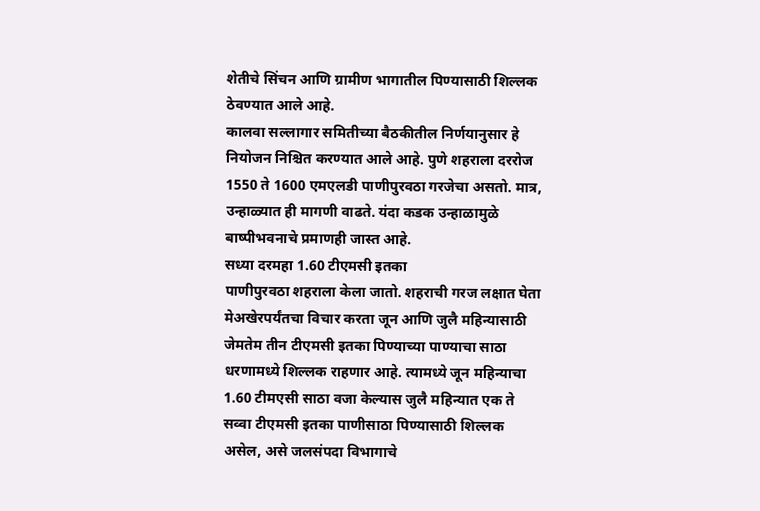शेतीचे सिंचन आणि ग्रामीण भागातील पिण्यासाठी शिल्लक ठेवण्यात आले आहे.
कालवा सल्लागार समितीच्या बैठकीतील निर्णयानुसार हे नियोजन निश्चित करण्यात आले आहे. पुणे शहराला दररोज 1550 ते 1600 एमएलडी पाणीपुरवठा गरजेचा असतो. मात्र, उन्हाळ्यात ही मागणी वाढते. यंदा कडक उन्हाळामुळे बाष्पीभवनाचे प्रमाणही जास्त आहे.
सध्या दरमहा 1.60 टीएमसी इतका
पाणीपुरवठा शहराला केला जातो. शहराची गरज लक्षात घेता मेअखेरपर्यंतचा विचार करता जून आणि जुलै महिन्यासाठी जेमतेम तीन टीएमसी इतका पिण्याच्या पाण्याचा साठा धरणामध्ये शिल्लक राहणार आहे. त्यामध्ये जून महिन्याचा 1.60 टीमएसी साठा वजा केल्यास जुलै महिन्यात एक ते सव्वा टीएमसी इतका पाणीसाठा पिण्यासाठी शिल्लक असेल, असे जलसंपदा विभागाचे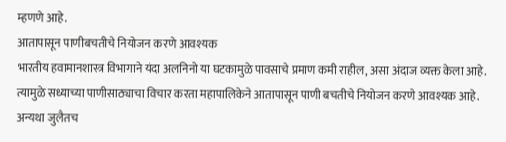म्हणणे आहे.
आतापासून पाणीबचतीचे नियोजन करणे आवश्यक
भारतीय हवामानशास्त्र विभागाने यंदा अलनिनो या घटकामुळे पावसाचे प्रमाण कमी राहील, असा अंदाज व्यक्त केला आहे. त्यामुळे सध्याच्या पाणीसाठ्याचा विचार करता महापालिकेने आतापासून पाणी बचतीचे नियोजन करणे आवश्यक आहे. अन्यथा जुलैतच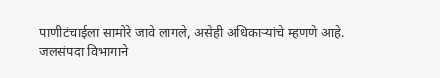पाणीटंचाईला सामोरे जावे लागले, असेही अधिकाऱ्यांचे म्हणणे आहे.
जलसंपदा विभागाने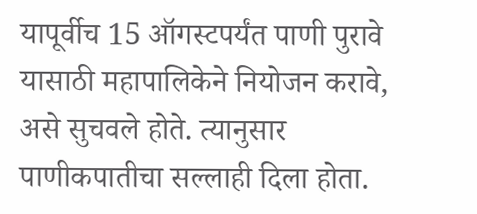यापूर्वीच 15 ऑगस्टपर्यंत पाणी पुरावे यासाठी महापालिकेने नियोजन करावे, असे सुचवले होते. त्यानुसार पाणीकपातीचा सल्लाही दिला होता.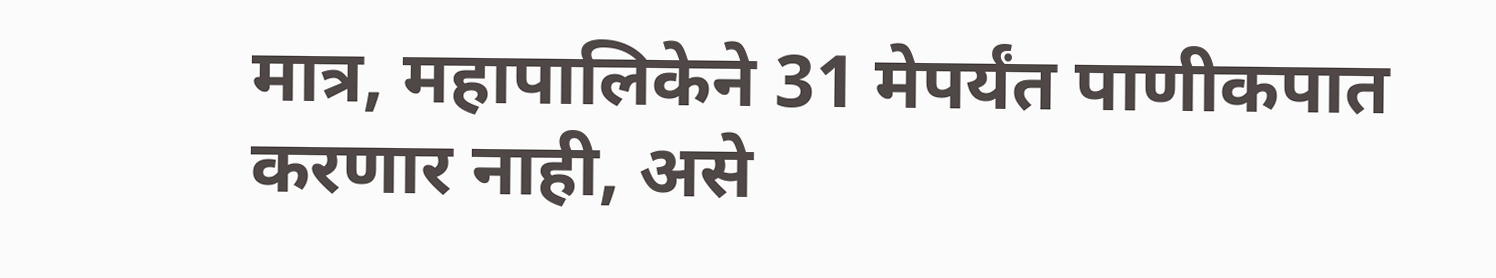मात्र, महापालिकेने 31 मेपर्यंत पाणीकपात करणार नाही, असे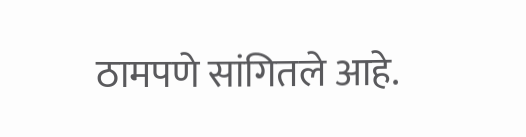ठामपणे सांगितले आहे.